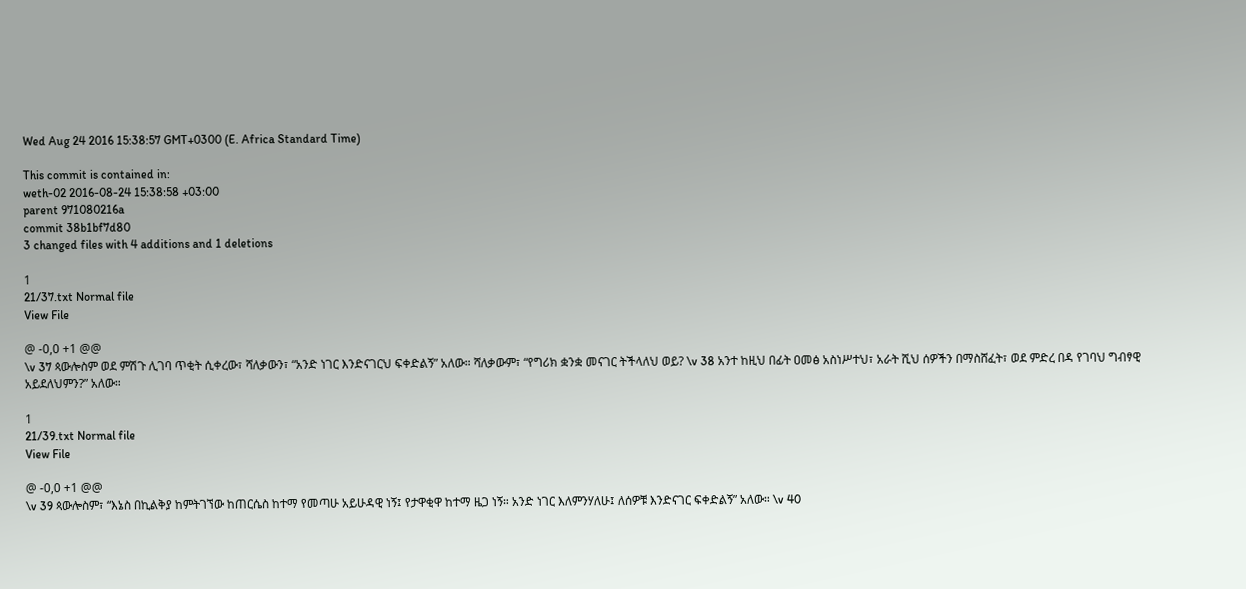Wed Aug 24 2016 15:38:57 GMT+0300 (E. Africa Standard Time)

This commit is contained in:
weth-02 2016-08-24 15:38:58 +03:00
parent 971080216a
commit 38b1bf7d80
3 changed files with 4 additions and 1 deletions

1
21/37.txt Normal file
View File

@ -0,0 +1 @@
\v 37 ጳውሎስም ወደ ምሽጉ ሊገባ ጥቂት ሲቀረው፣ ሻለቃውን፣ “አንድ ነገር እንድናገርህ ፍቀድልኝ” አለው። ሻለቃውም፣ “የግሪክ ቋንቋ መናገር ትችላለህ ወይ? \v 38 አንተ ከዚህ በፊት ዐመፅ አስነሥተህ፣ አራት ሺህ ሰዎችን በማስሸፈት፣ ወደ ምድረ በዳ የገባህ ግብፃዊ አይደለህምን?” አለው።

1
21/39.txt Normal file
View File

@ -0,0 +1 @@
\v 39 ጳውሎስም፣ “እኔስ በኪልቅያ ከምትገኘው ከጠርሴስ ከተማ የመጣሁ አይሁዳዊ ነኝ፤ የታዋቂዋ ከተማ ዜጋ ነኝ። አንድ ነገር እለምንሃለሁ፤ ለሰዎቹ እንድናገር ፍቀድልኝ” አለው። \v 40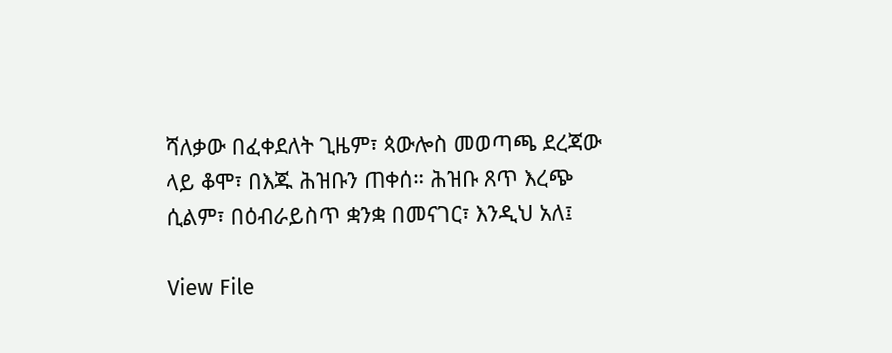ሻለቃው በፈቀደለት ጊዜም፣ ጳውሎስ መወጣጫ ደረጃው ላይ ቆሞ፣ በእጁ ሕዝቡን ጠቀሰ። ሕዝቡ ጸጥ እረጭ ሲልም፣ በዕብራይስጥ ቋንቋ በመናገር፣ እንዲህ አለ፤

View File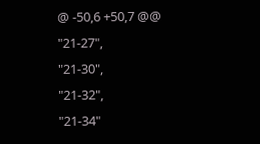@ -50,6 +50,7 @@
"21-27",
"21-30",
"21-32",
"21-34"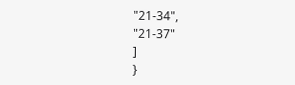"21-34",
"21-37"
]
}